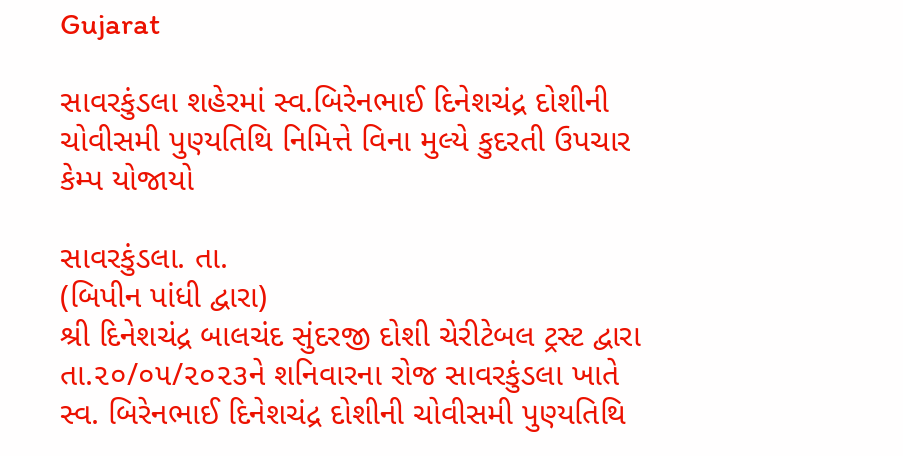Gujarat

સાવરકુંડલા શહેરમાં સ્વ.બિરેનભાઈ દિનેશચંદ્ર દોશીની ચોવીસમી પુણ્યતિથિ નિમિત્તે વિના મુલ્યે કુદરતી ઉપચાર કેમ્પ યોજાયો

સાવરકુંડલા. તા.
(બિપીન પાંધી દ્વારા)
શ્રી દિનેશચંદ્ર બાલચંદ સુંદરજી દોશી ચેરીટેબલ ટ્રસ્ટ દ્વારા તા.૨૦/૦૫/૨૦૨૩ને શનિવારના રોજ સાવરકુંડલા ખાતે સ્વ. બિરેનભાઈ દિનેશચંદ્ર દોશીની ચોવીસમી પુણ્યતિથિ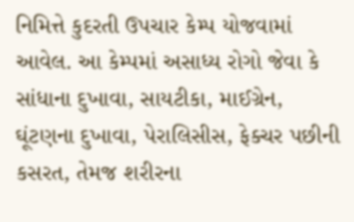નિમિત્તે કુદરતી ઉપચાર કેમ્પ યોજવામાં આવેલ. આ કેમ્પમાં અસાધ્ય રોગો જેવા કે સાંધાના દુખાવા, સાયટીકા, માઈગ્રેન, ઘૂંટણના દુખાવા, પેરાલિસીસ, ફેક્ચર પછીની કસરત, તેમજ શરીરના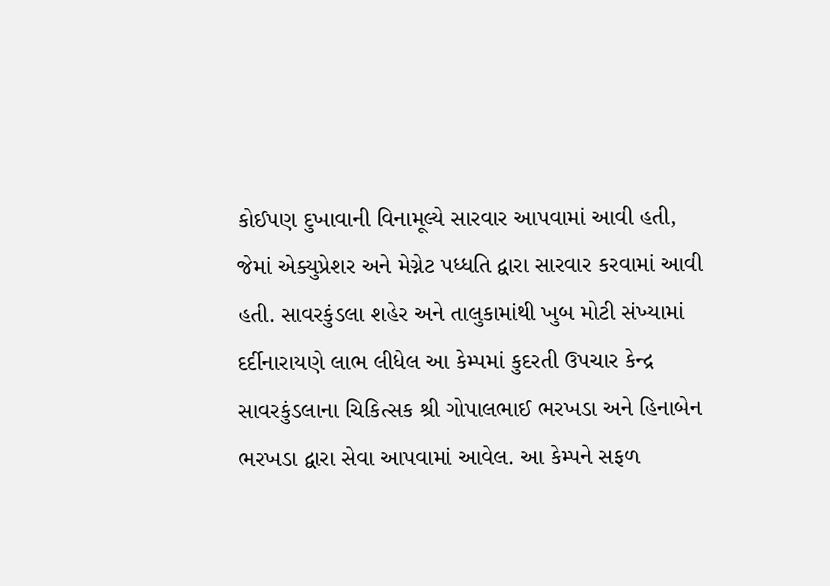કોઈપણ દુખાવાની વિનામૂલ્યે સારવાર આપવામાં આવી હતી, જેમાં એક્યુપ્રેશર અને મેગ્નેટ પધ્ધતિ દ્વારા સારવાર કરવામાં આવી હતી. સાવરકુંડલા શહેર અને તાલુકામાંથી ખુબ મોટી સંખ્યામાં દર્દીનારાયણે લાભ લીધેલ આ કેમ્પમાં કુદરતી ઉપચાર કેન્દ્ર સાવરકુંડલાના ચિકિત્સક શ્રી ગોપાલભાઈ ભરખડા અને હિનાબેન ભરખડા દ્વારા સેવા આપવામાં આવેલ. આ કેમ્પને સફળ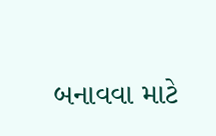બનાવવા માટે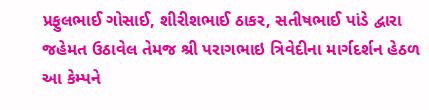પ્રફુલભાઈ ગોસાઈ, શીરીશભાઈ ઠાકર, સતીષભાઈ પાંડે દ્વારા જહેમત ઉઠાવેલ તેમજ શ્રી પરાગભાઇ ત્રિવેદીના માર્ગદર્શન હેઠળ આ કેમ્પને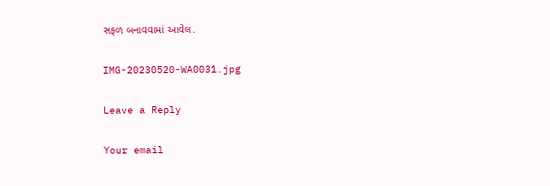સફળ બનાવવામાં આવેલ.

IMG-20230520-WA0031.jpg

Leave a Reply

Your email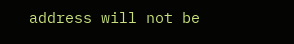address will not be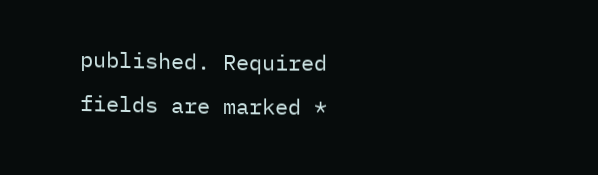published. Required fields are marked *